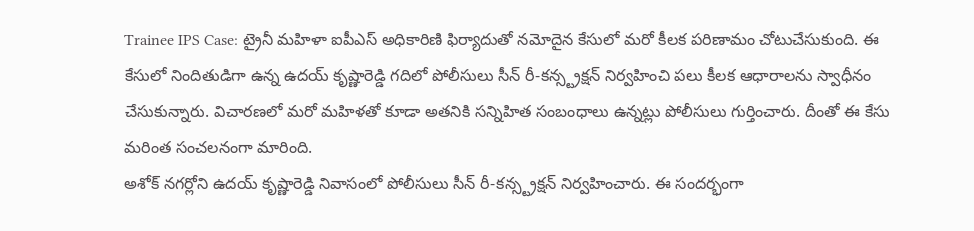Trainee IPS Case: ట్రైనీ మహిళా ఐపీఎస్ అధికారిణి ఫిర్యాదుతో నమోదైన కేసులో మరో కీలక పరిణామం చోటుచేసుకుంది. ఈ కేసులో నిందితుడిగా ఉన్న ఉదయ్ కృష్ణారెడ్డి గదిలో పోలీసులు సీన్ రీ-కన్స్ట్రక్షన్ నిర్వహించి పలు కీలక ఆధారాలను స్వాధీనం చేసుకున్నారు. విచారణలో మరో మహిళతో కూడా అతనికి సన్నిహిత సంబంధాలు ఉన్నట్లు పోలీసులు గుర్తించారు. దీంతో ఈ కేసు మరింత సంచలనంగా మారింది.
అశోక్ నగర్లోని ఉదయ్ కృష్ణారెడ్డి నివాసంలో పోలీసులు సీన్ రీ-కన్స్ట్రక్షన్ నిర్వహించారు. ఈ సందర్భంగా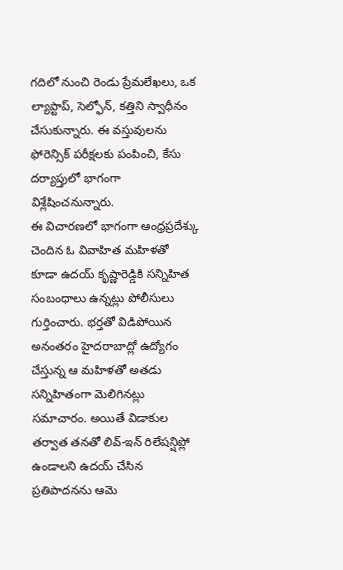గదిలో నుంచి రెండు ప్రేమలేఖలు, ఒక ల్యాప్టాప్, సెల్ఫోన్, కత్తిని స్వాధీనం చేసుకున్నారు. ఈ వస్తువులను ఫోరెన్సిక్ పరీక్షలకు పంపించి, కేసు దర్యాప్తులో భాగంగా విశ్లేషించనున్నారు.
ఈ విచారణలో భాగంగా ఆంధ్రప్రదేశ్కు చెందిన ఓ వివాహిత మహిళతో కూడా ఉదయ్ కృష్ణారెడ్డికి సన్నిహిత సంబంధాలు ఉన్నట్లు పోలీసులు గుర్తించారు. భర్తతో విడిపోయిన అనంతరం హైదరాబాద్లో ఉద్యోగం చేస్తున్న ఆ మహిళతో అతడు సన్నిహితంగా మెలిగినట్లు సమాచారం. అయితే విడాకుల తర్వాత తనతో లివ్-ఇన్ రిలేషన్షిప్లో ఉండాలని ఉదయ్ చేసిన ప్రతిపాదనను ఆమె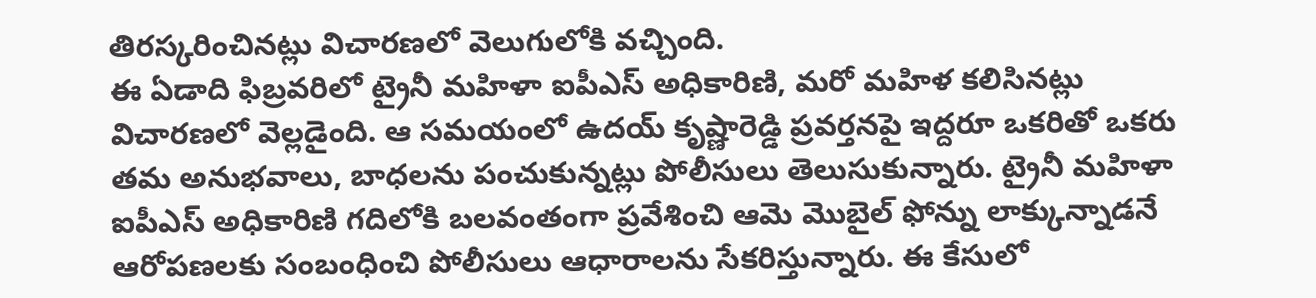తిరస్కరించినట్లు విచారణలో వెలుగులోకి వచ్చింది.
ఈ ఏడాది ఫిబ్రవరిలో ట్రైనీ మహిళా ఐపీఎస్ అధికారిణి, మరో మహిళ కలిసినట్లు విచారణలో వెల్లడైంది. ఆ సమయంలో ఉదయ్ కృష్ణారెడ్డి ప్రవర్తనపై ఇద్దరూ ఒకరితో ఒకరు తమ అనుభవాలు, బాధలను పంచుకున్నట్లు పోలీసులు తెలుసుకున్నారు. ట్రైనీ మహిళా ఐపీఎస్ అధికారిణి గదిలోకి బలవంతంగా ప్రవేశించి ఆమె మొబైల్ ఫోన్ను లాక్కున్నాడనే ఆరోపణలకు సంబంధించి పోలీసులు ఆధారాలను సేకరిస్తున్నారు. ఈ కేసులో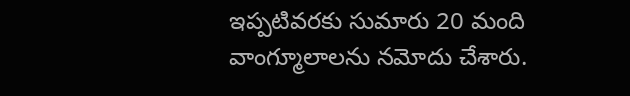ఇప్పటివరకు సుమారు 20 మంది వాంగ్మూలాలను నమోదు చేశారు.